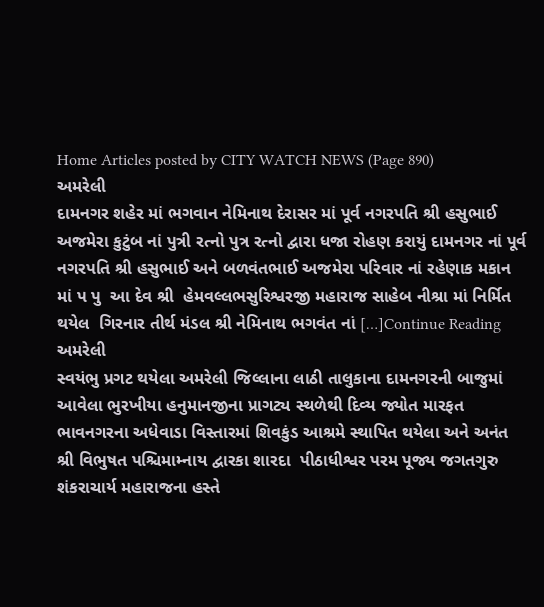Home Articles posted by CITY WATCH NEWS (Page 890)
અમરેલી
દામનગર શહેર માં ભગવાન નેમિનાથ દેરાસર માં પૂર્વ નગરપતિ શ્રી હસુભાઈ અજમેરા કુટુંબ નાં પુત્રી રત્નો પુત્ર રત્નો દ્વારા ધજા રોહણ કરાયું દામનગર નાં પૂર્વ નગરપતિ શ્રી હસુભાઈ અને બળવંતભાઈ અજમેરા પરિવાર નાં રહેણાક મકાન માં પ પુ  આ દેવ શ્રી  હેમવલ્લભસુરિશ્વરજી મહારાજ સાહેબ નીશ્રા માં નિર્મિત  થયેલ  ગિરનાર તીર્થ મંડલ શ્રી નેમિનાથ ભગવંત નાં […]Continue Reading
અમરેલી
સ્વયંભુ પ્રગટ થયેલા અમરેલી જિલ્લાના લાઠી તાલુકાના દામનગરની બાજુમાં આવેલા ભુરખીયા હનુમાનજીના પ્રાગટ્ય સ્થળેથી દિવ્ય જ્યોત મારફત ભાવનગરના અધેવાડા વિસ્તારમાં શિવકુંડ આશ્રમે સ્થાપિત થયેલા અને અનંત શ્રી વિભુષત પશ્ચિમામ્નાય દ્વારકા શારદા  પીઠાધીશ્વર પરમ પૂજ્ય જગતગુરુ શંકરાચાર્ય મહારાજના હસ્તે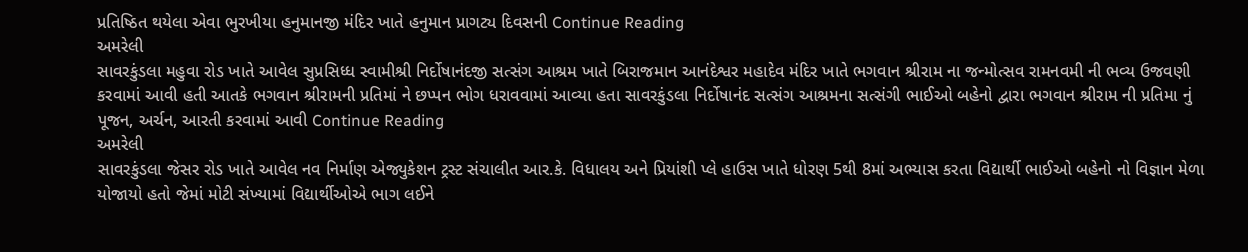પ્રતિષ્ઠિત થયેલા એવા ભુરખીયા હનુમાનજી મંદિર ખાતે હનુમાન પ્રાગટ્ય દિવસની Continue Reading
અમરેલી
સાવરકુંડલા મહુવા રોડ ખાતે આવેલ સુપ્રસિધ્ધ સ્વામીશ્રી નિર્દોષાનંદજી સત્સંગ આશ્રમ ખાતે બિરાજમાન આનંદેશ્વર મહાદેવ મંદિર ખાતે ભગવાન શ્રીરામ ના જન્મોત્સવ રામનવમી ની ભવ્ય ઉજવણી કરવામાં આવી હતી આતકે ભગવાન શ્રીરામની પ્રતિમાં ને છપ્પન ભોગ ધરાવવામાં આવ્યા હતા સાવરકુંડલા નિર્દોષાનંદ સત્સંગ આશ્રમના સત્સંગી ભાઈઓ બહેનો દ્વારા ભગવાન શ્રીરામ ની પ્રતિમા નું પૂજન, અર્ચન, આરતી કરવામાં આવી Continue Reading
અમરેલી
સાવરકુંડલા જેસર રોડ ખાતે આવેલ નવ નિર્માણ એજ્યુકેશન ટ્રસ્ટ સંચાલીત આર.કે. વિધાલય અને પ્રિયાંશી પ્લે હાઉસ ખાતે ધોરણ 5થી 8માં અભ્યાસ કરતા વિદ્યાર્થી ભાઈઓ બહેનો નો વિજ્ઞાન મેળા યોજાયો હતો જેમાં મોટી સંખ્યામાં વિદ્યાર્થીઓએ ભાગ લઈને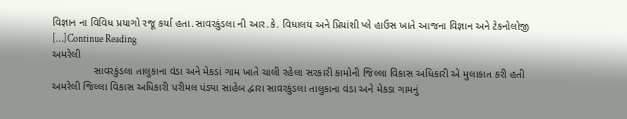વિજ્ઞાન ના વિવિધ પ્રયાગો રજૂ કર્યા હતા.સાવરકુંડલા ની આર.કે. વિધાલય અને પ્રિયાંશી પ્લે હાઉસ ખાતે આજના વિજ્ઞાન અને ટેકનોલોજી […]Continue Reading
અમરેલી
              સાવરકુંડલા તાલુકાના વંડા અને મેકડાં ગામ ખાતે ચાલી રહેલા સરકારી કામોની જિલ્લા વિકાસ અધિકારી એ મુલાકાત કરી હતી અમરેલી જિલ્લા વિકાસ અધિકારી પરીમલ પંડ્યા સાહેબ દ્વારા સાવરકુંડલા તાલુકાના વંડા અને મેકડા ગામનું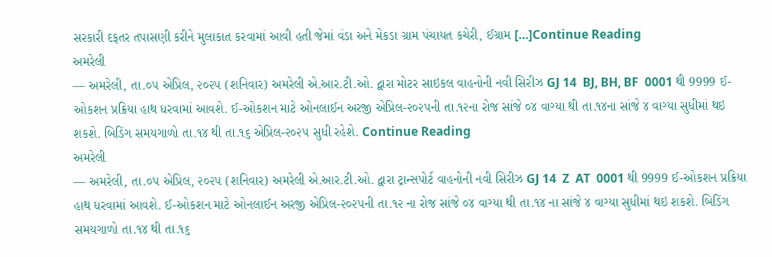સરકારી દફતર તપાસણી કરીને મુલાકાત કરવામાં આવી હતી જેમાં વંડા અને મેકડા ગ્રામ પંચાયત કચેરી, ઈગ્રામ […]Continue Reading
અમરેલી
— અમરેલી, તા.૦૫ એપ્રિલ, ૨૦૨૫ (શનિવાર) અમરેલી એ.આર.ટી.ઓ. દ્વારા મોટર સાઇકલ વાહનોની નવી સિરીઝ GJ 14  BJ, BH, BF  0001 થી 9999 ઈ-ઓકશન પ્રક્રિયા હાથ ધરવામાં આવશે. ઈ-ઓકશન માટે ઓનલાઈન અરજી એપ્રિલ-૨૦૨૫ની તા.૧૨ના રોજ સાંજે ૦૪ વાગ્યા થી તા.૧૪ના સાંજે ૪ વાગ્યા સુધીમાં થઇ શકશે. બિડિંગ સમયગાળો તા.૧૪ થી તા.૧૬ એપ્રિલ-૨૦૨૫ સુધી રહેશે. Continue Reading
અમરેલી
— અમરેલી, તા.૦૫ એપ્રિલ, ૨૦૨૫ (શનિવાર) અમરેલી એ.આર.ટી.ઓ. દ્વારા ટ્રાન્સપોર્ટ વાહનોની નવી સિરીઝ GJ 14  Z  AT  0001 થી 9999 ઈ-ઓકશન પ્રક્રિયા હાથ ધરવામાં આવશે. ઈ-ઓકશન માટે ઓનલાઈન અરજી એપ્રિલ-૨૦૨૫ની તા.૧૨ ના રોજ સાંજે ૦૪ વાગ્યા થી તા.૧૪ ના સાંજે ૪ વાગ્યા સુધીમાં થઇ શકશે. બિડિંગ સમયગાળો તા.૧૪ થી તા.૧૬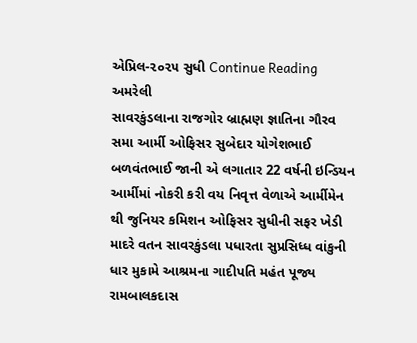એપ્રિલ-૨૦૨૫ સુધી Continue Reading
અમરેલી
સાવરકુંડલાના રાજગોર બ્રાહ્મણ જ્ઞાતિના ગૌરવ સમા આર્મી ઓફિસર સુબેદાર યોગેશભાઈ બળવંતભાઈ જાની એ લગાતાર 22 વર્ષની ઇન્ડિયન આર્મીમાં નોકરી કરી વય નિવૃત્ત વેળાએ આર્મીમેન થી જુનિયર કમિશન ઓફિસર સુધીની સફર ખેડી માદરે વતન સાવરકુંડલા પધારતા સુપ્રસિધ્ધ વાંકુની ધાર મુકામે આશ્રમના ગાદીપતિ મહંત પૂજ્ય રામબાલકદાસ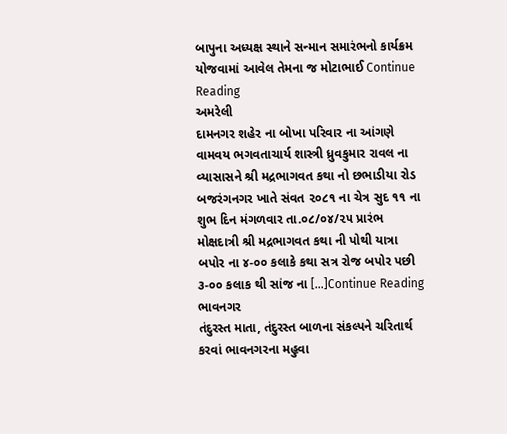બાપુના અધ્યક્ષ સ્થાને સન્માન સમારંભનો કાર્યક્રમ યોજવામાં આવેલ તેમના જ મોટાભાઈ Continue Reading
અમરેલી
દામનગર શહેર ના બોખા પરિવાર ના આંગણે વામવય ભગવતાચાર્ય શાસ્ત્રી ધ્રુવકુમાર રાવલ ના વ્યાસાસને શ્રી મદ્રભાગવત કથા નો છભાડીયા રોડ બજરંગનગર ખાતે સંવત ૨૦૮૧ ના ચેત્ર સુદ ૧૧ ના શુભ દિન મંગળવાર તા.૦૮/૦૪/૨૫ પ્રારંભ મોક્ષદાત્રી શ્રી મદ્રભાગવત કથા ની પોથી યાત્રા બપોર ના ૪-૦૦ કલાકે કથા સત્ર રોજ બપોર પછી ૩-૦૦ કલાક થી સાંજ ના […]Continue Reading
ભાવનગર
તંદુરસ્ત માતા, તંદુરસ્ત બાળના સંકલ્પને ચરિતાર્થ કરવાં ભાવનગરના મહુવા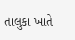તાલુકા ખાતે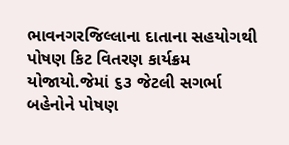ભાવનગરજિલ્લાના દાતાના સહયોગથી પોષણ કિટ વિતરણ કાર્યક્રમ યોજાયો.જેમાં ૬૩ જેટલી સગર્ભા બહેનોને પોષણ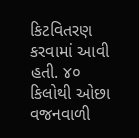કિટવિતરણ કરવામાં આવી હતી. ૪૦ કિલોથી ઓછા વજનવાળી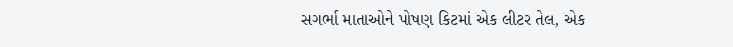સગર્ભા માતાઓને પોષણ કિટમાં એક લીટર તેલ, એક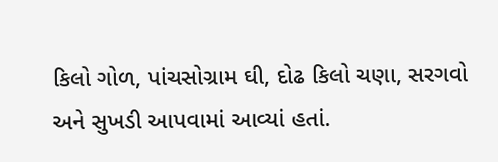કિલો ગોળ, પાંચસોગ્રામ ઘી, દોઢ કિલો ચણા, સરગવો અને સુખડી આપવામાં આવ્યાં હતાં.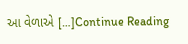આ વેળાએ […]Continue Reading